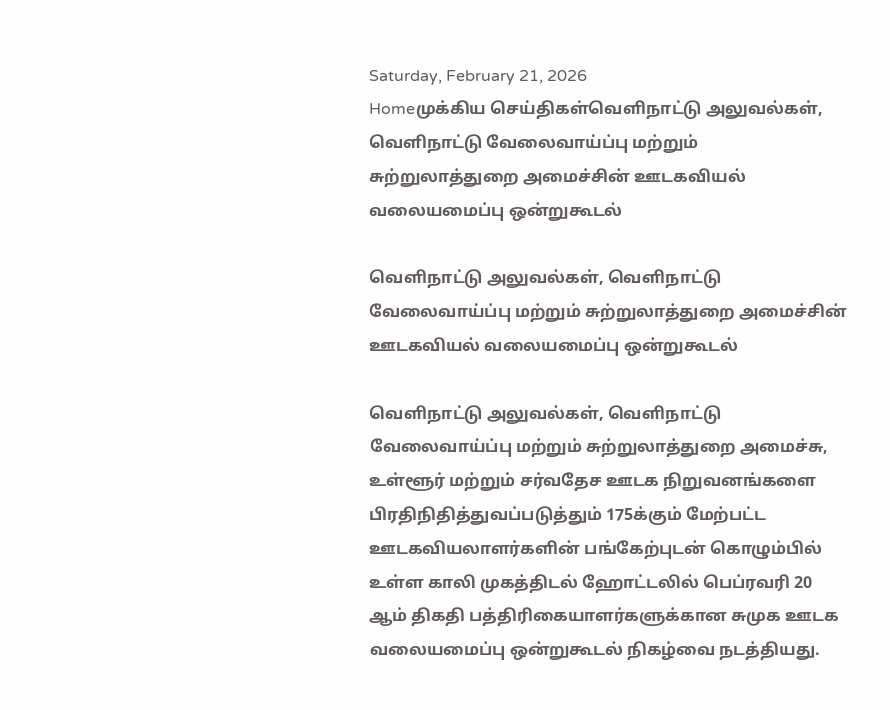Saturday, February 21, 2026
Homeமுக்கிய செய்திகள்வெளிநாட்டு அலுவல்கள், வெளிநாட்டு வேலைவாய்ப்பு மற்றும் சுற்றுலாத்துறை அமைச்சின் ஊடகவியல் வலையமைப்பு ஒன்றுகூடல்

வெளிநாட்டு அலுவல்கள், வெளிநாட்டு வேலைவாய்ப்பு மற்றும் சுற்றுலாத்துறை அமைச்சின் ஊடகவியல் வலையமைப்பு ஒன்றுகூடல்

வெளிநாட்டு அலுவல்கள், வெளிநாட்டு வேலைவாய்ப்பு மற்றும் சுற்றுலாத்துறை அமைச்சு, உள்ளூர் மற்றும் சர்வதேச ஊடக நிறுவனங்களை பிரதிநிதித்துவப்படுத்தும் 175க்கும் மேற்பட்ட ஊடகவியலாளர்களின் பங்கேற்புடன் கொழும்பில் உள்ள காலி முகத்திடல் ஹோட்டலில் பெப்ரவரி 20 ஆம் திகதி பத்திரிகையாளர்களுக்கான சுமுக ஊடக வலையமைப்பு ஒன்றுகூடல் நிகழ்வை நடத்தியது.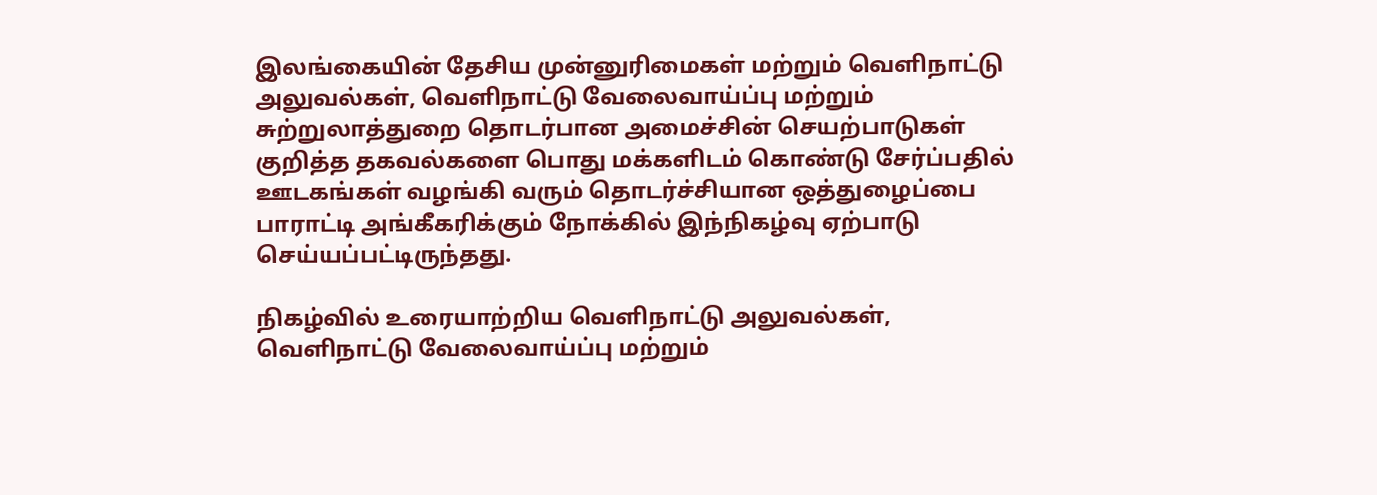இலங்கையின் தேசிய முன்னுரிமைகள் மற்றும் வெளிநாட்டு அலுவல்கள், வெளிநாட்டு வேலைவாய்ப்பு மற்றும் சுற்றுலாத்துறை தொடர்பான அமைச்சின் செயற்பாடுகள் குறித்த தகவல்களை பொது மக்களிடம் கொண்டு சேர்ப்பதில் ஊடகங்கள் வழங்கி வரும் தொடர்ச்சியான ஒத்துழைப்பை பாராட்டி அங்கீகரிக்கும் நோக்கில் இந்நிகழ்வு ஏற்பாடு செய்யப்பட்டிருந்தது.

நிகழ்வில் உரையாற்றிய வெளிநாட்டு அலுவல்கள், வெளிநாட்டு வேலைவாய்ப்பு மற்றும்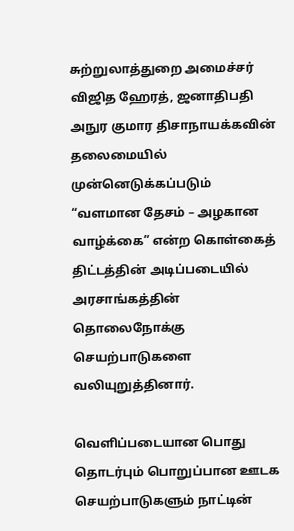சுற்றுலாத்துறை அமைச்சர் விஜித ஹேரத், ஜனாதிபதி அநுர குமார திசாநாயக்கவின் தலைமையில் முன்னெடுக்கப்படும் “வளமான தேசம் – அழகான வாழ்க்கை” என்ற கொள்கைத் திட்டத்தின் அடிப்படையில் அரசாங்கத்தின் தொலைநோக்கு செயற்பாடுகளை வலியுறுத்தினார்.

வெளிப்படையான பொது தொடர்பும் பொறுப்பான ஊடக செயற்பாடுகளும் நாட்டின்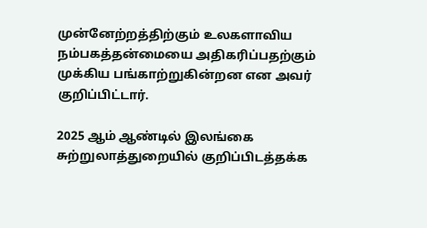முன்னேற்றத்திற்கும் உலகளாவிய நம்பகத்தன்மையை அதிகரிப்பதற்கும் முக்கிய பங்காற்றுகின்றன என அவர் குறிப்பிட்டார்.

2025 ஆம் ஆண்டில் இலங்கை சுற்றுலாத்துறையில் குறிப்பிடத்தக்க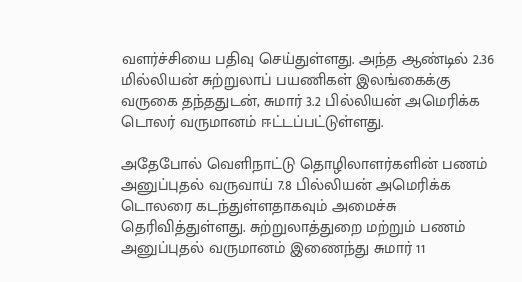வளர்ச்சியை பதிவு செய்துள்ளது. அந்த ஆண்டில் 2.36 மில்லியன் சுற்றுலாப் பயணிகள் இலங்கைக்கு வருகை தந்ததுடன், சுமார் 3.2 பில்லியன் அமெரிக்க டொலர் வருமானம் ஈட்டப்பட்டுள்ளது.

அதேபோல் வெளிநாட்டு தொழிலாளர்களின் பணம் அனுப்புதல் வருவாய் 7.8 பில்லியன் அமெரிக்க டொலரை கடந்துள்ளதாகவும் அமைச்சு தெரிவித்துள்ளது. சுற்றுலாத்துறை மற்றும் பணம் அனுப்புதல் வருமானம் இணைந்து சுமார் 11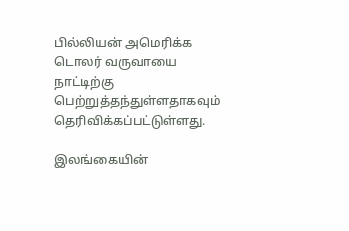பில்லியன் அமெரிக்க டொலர் வருவாயை நாட்டிற்கு பெற்றுத்தந்துள்ளதாகவும் தெரிவிக்கப்பட்டுள்ளது.

இலங்கையின்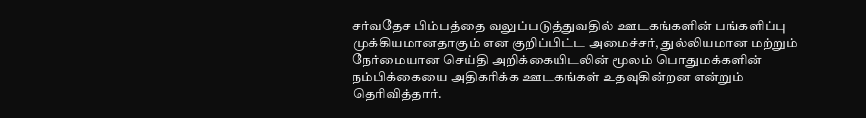சர்வதேச பிம்பத்தை வலுப்படுத்துவதில் ஊடகங்களின் பங்களிப்பு முக்கியமானதாகும் என குறிப்பிட்ட அமைச்சர், துல்லியமான மற்றும் நேர்மையான செய்தி அறிக்கையிடலின் மூலம் பொதுமக்களின் நம்பிக்கையை அதிகரிக்க ஊடகங்கள் உதவுகின்றன என்றும் தெரிவித்தார்.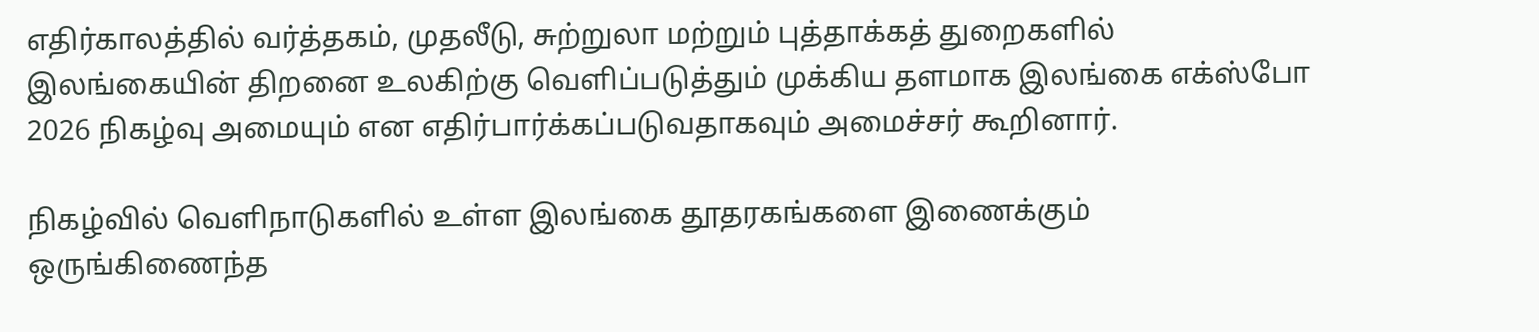எதிர்காலத்தில் வர்த்தகம், முதலீடு, சுற்றுலா மற்றும் புத்தாக்கத் துறைகளில் இலங்கையின் திறனை உலகிற்கு வெளிப்படுத்தும் முக்கிய தளமாக இலங்கை எக்ஸ்போ 2026 நிகழ்வு அமையும் என எதிர்பார்க்கப்படுவதாகவும் அமைச்சர் கூறினார்.

நிகழ்வில் வெளிநாடுகளில் உள்ள இலங்கை தூதரகங்களை இணைக்கும் ஒருங்கிணைந்த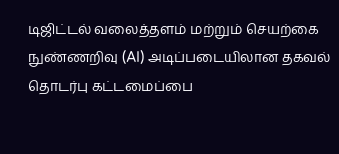டிஜிட்டல் வலைத்தளம் மற்றும் செயற்கை நுண்ணறிவு (AI) அடிப்படையிலான தகவல் தொடர்பு கட்டமைப்பை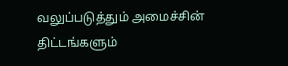வலுப்படுத்தும் அமைச்சின் திட்டங்களும்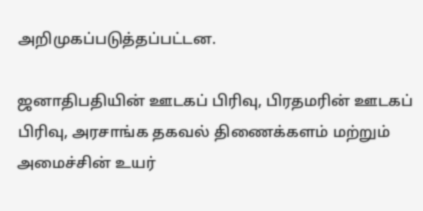அறிமுகப்படுத்தப்பட்டன.

ஜனாதிபதியின் ஊடகப் பிரிவு, பிரதமரின் ஊடகப் பிரிவு, அரசாங்க தகவல் திணைக்களம் மற்றும் அமைச்சின் உயர்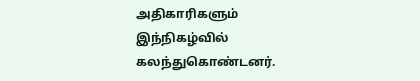அதிகாரிகளும் இந்நிகழ்வில் கலந்துகொண்டனர்.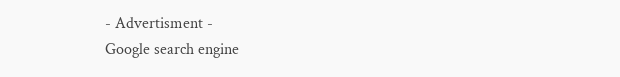- Advertisment -
Google search engine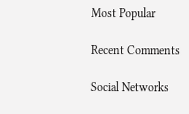Most Popular

Recent Comments

Social Networks